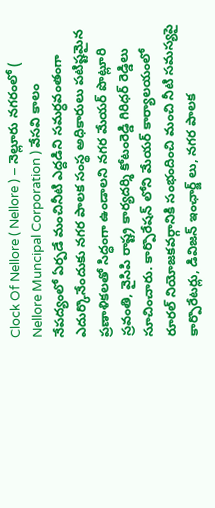Clock Of Nellore ( Nellore ) – నెల్లూరు నగరంలో ( Nellore Muncipal Corporation ) వేసవి కాలం నేపద్యంలో ఏర్పడే మంచినీటి ఎద్దడిని సమర్ధవంతంగా ఎదుర్కొనేందుకు నగర పాలక సంస్థ అధికారులు పటిష్టమైన ప్రణాళికలతో సిద్ధంగా ఉండాలని నగర మేయర్ పొట్లూరి స్రవంతి, వైసిపి రాష్ట్ర కార్యదర్శి కోటంరెడ్డి గిరిధర్ రెడ్డిలు సూచించారు. కార్పొరేషన్ లోని మేయర్ కార్యాలయంలో రూరల్ నియోజకవర్గానికి సంభందించి మంచి నీటి సమస్యపై కార్పొరేటర్లు, డివిజన్ ఇంఛార్జ్ లు, నగర పాలక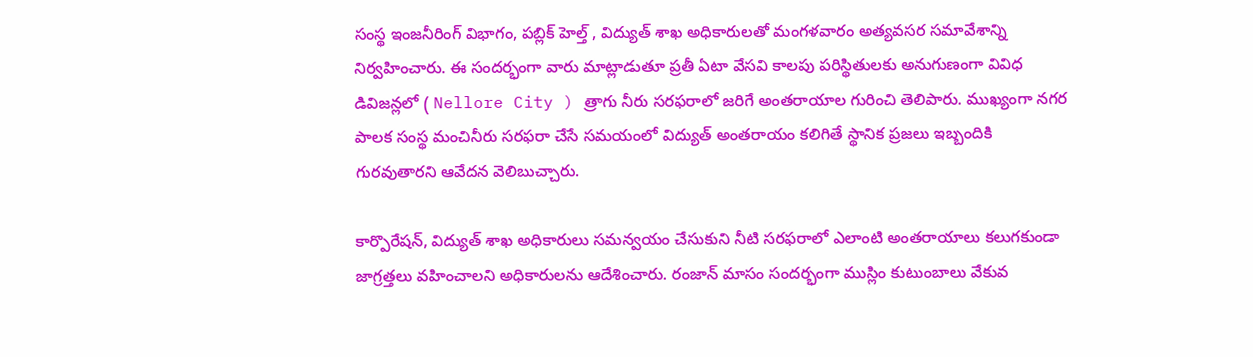సంస్థ ఇంజనీరింగ్ విభాగం, పబ్లిక్ హెల్త్ , విద్యుత్ శాఖ అధికారులతో మంగళవారం అత్యవసర సమావేశాన్ని నిర్వహించారు. ఈ సందర్భంగా వారు మాట్లాడుతూ ప్రతీ ఏటా వేసవి కాలపు పరిస్థితులకు అనుగుణంగా వివిధ డివిజన్లలో ( Nellore City ) త్రాగు నీరు సరఫరాలో జరిగే అంతరాయాల గురించి తెలిపారు. ముఖ్యంగా నగర పాలక సంస్థ మంచినీరు సరఫరా చేసే సమయంలో విద్యుత్ అంతరాయం కలిగితే స్థానిక ప్రజలు ఇబ్బందికి గురవుతారని ఆవేదన వెలిబుచ్చారు.

కార్పొరేషన్, విద్యుత్ శాఖ అధికారులు సమన్వయం చేసుకుని నీటి సరఫరాలో ఎలాంటి అంతరాయాలు కలుగకుండా జాగ్రత్తలు వహించాలని అధికారులను ఆదేశించారు. రంజాన్ మాసం సందర్భంగా ముస్లిం కుటుంబాలు వేకువ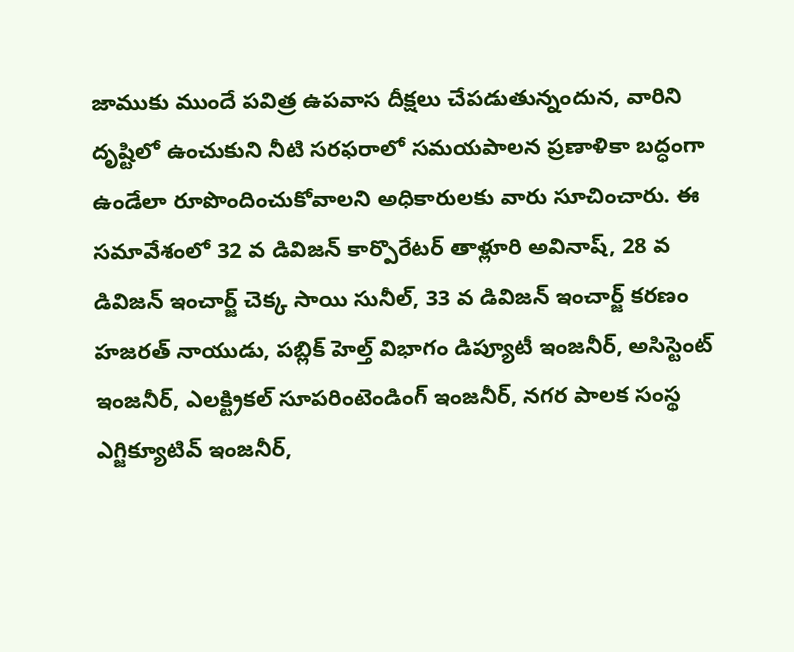జాముకు ముందే పవిత్ర ఉపవాస దీక్షలు చేపడుతున్నందున, వారిని దృష్టిలో ఉంచుకుని నీటి సరఫరాలో సమయపాలన ప్రణాళికా బద్ధంగా ఉండేలా రూపొందించుకోవాలని అధికారులకు వారు సూచించారు. ఈ సమావేశంలో 32 వ డివిజన్ కార్పొరేటర్ తాళ్లూరి అవినాష్, 28 వ డివిజన్ ఇంచార్జ్ చెక్క సాయి సునీల్, 33 వ డివిజన్ ఇంచార్జ్ కరణం హజరత్ నాయుడు, పబ్లిక్ హెల్త్ విభాగం డిప్యూటీ ఇంజనీర్, అసిస్టెంట్ ఇంజనీర్, ఎలక్ట్రికల్ సూపరింటెండింగ్ ఇంజనీర్, నగర పాలక సంస్థ ఎగ్జిక్యూటివ్ ఇంజనీర్,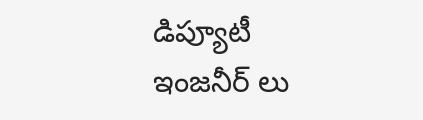డిప్యూటీ ఇంజనీర్ లు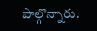పాల్గొన్నారు.